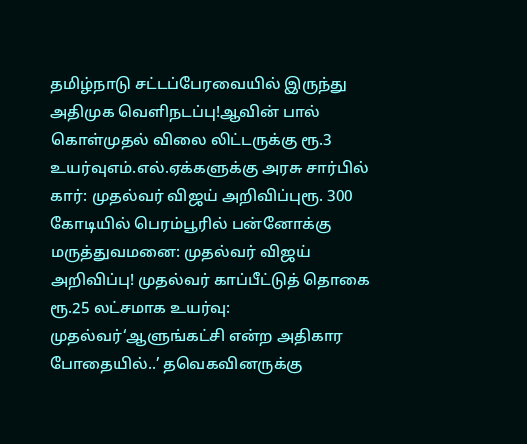தமிழ்நாடு சட்டப்பேரவையில் இருந்து அதிமுக வெளிநடப்பு!ஆவின் பால் கொள்முதல் விலை லிட்டருக்கு ரூ.3 உயர்வுஎம்.எல்.ஏக்களுக்கு அரசு சார்பில் கார்: முதல்வர் விஜய் அறிவிப்புரூ. 300 கோடியில் பெரம்பூரில் பன்னோக்கு மருத்துவமனை: முதல்வர் விஜய் அறிவிப்பு! முதல்வர் காப்பீட்டுத் தொகை ரூ.25 லட்சமாக உயர்வு: முதல்வர்‘ஆளுங்கட்சி என்ற அதிகார போதையில்..’ தவெகவினருக்கு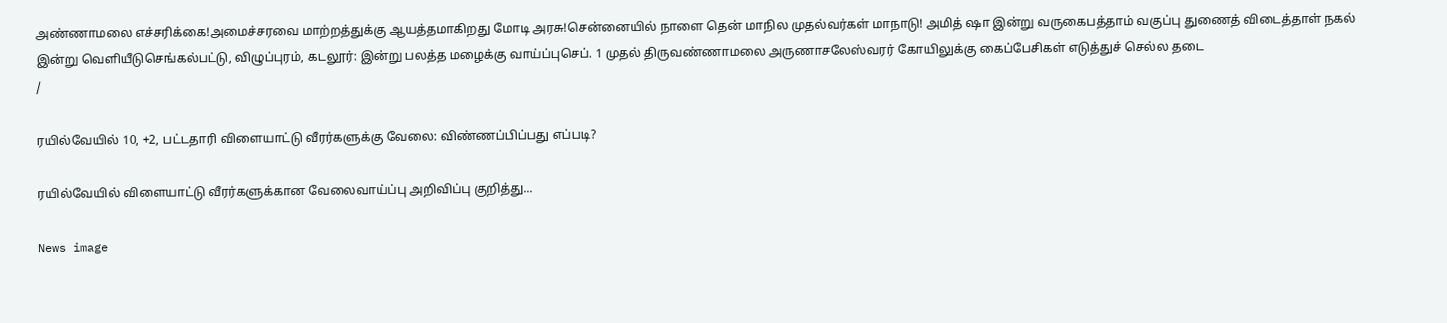அண்ணாமலை எச்சரிக்கை!அமைச்சரவை மாற்றத்துக்கு ஆயத்தமாகிறது மோடி அரசு!சென்னையில் நாளை தென் மாநில முதல்வர்கள் மாநாடு! அமித் ஷா இன்று வருகைபத்தாம் வகுப்பு துணைத் விடைத்தாள் நகல் இன்று வெளியீடுசெங்கல்பட்டு, விழுப்புரம், கடலூர்: இன்று பலத்த மழைக்கு வாய்ப்புசெப். 1 முதல் திருவண்ணாமலை அருணாசலேஸ்வரர் கோயிலுக்கு கைப்பேசிகள் எடுத்துச் செல்ல தடை
/

ரயில்வேயில் 10, +2, பட்டதாரி விளையாட்டு வீரர்களுக்கு வேலை: விண்ணப்பிப்பது எப்படி?

ரயில்வேயில் விளையாட்டு வீரர்களுக்கான வேலைவாய்ப்பு அறிவிப்பு குறித்து...

News image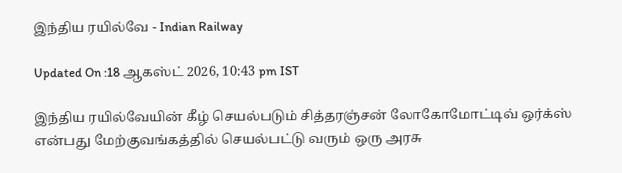இந்திய ரயில்வே - Indian Railway

Updated On :18 ஆகஸ்ட் 2026, 10:43 pm IST

இந்திய ரயில்வேயின் கீழ் செயல்படும் சித்தரஞ்சன் லோகோமோட்டிவ் ஒர்க்ஸ் என்பது மேற்குவங்கத்தில் செயல்பட்டு வரும் ஒரு அரசு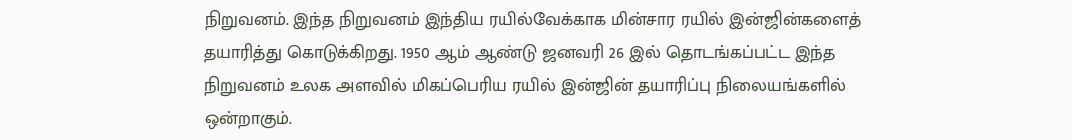நிறுவனம். இந்த நிறுவனம் இந்திய ரயில்வேக்காக மின்சார ரயில் இன்ஜின்களைத் தயாரித்து கொடுக்கிறது. 1950 ஆம் ஆண்டு ஜனவரி 26 இல் தொடங்கப்பட்ட இந்த நிறுவனம் உலக அளவில் மிகப்பெரிய ரயில் இன்ஜின் தயாரிப்பு நிலையங்களில் ஒன்றாகும்.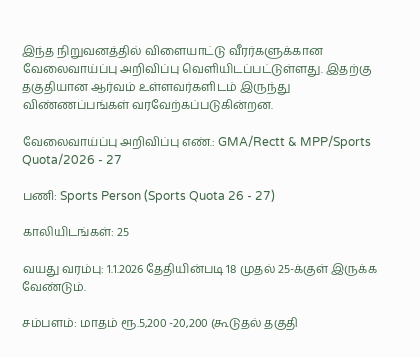இந்த நிறுவனத்தில் விளையாட்டு வீரர்களுக்கான வேலைவாய்ப்பு அறிவிப்பு வெளியிடப்பட்டுள்ளது. இதற்கு தகுதியான ஆர்வம் உள்ளவர்களிடம் இருந்து விண்ணப்பங்கள் வரவேற்கப்படுகின்றன.

வேலைவாய்ப்பு அறிவிப்பு எண்.: GMA/Rectt & MPP/Sports Quota/2026 - 27

பணி: Sports Person (Sports Quota 26 - 27)

காலியிடங்கள்: 25

வயது வரம்பு: 1.1.2026 தேதியின்படி 18 முதல் 25-க்குள் இருக்க வேண்டும்.

சம்பளம்: மாதம் ரூ.5,200 -20,200 (கூடுதல் தகுதி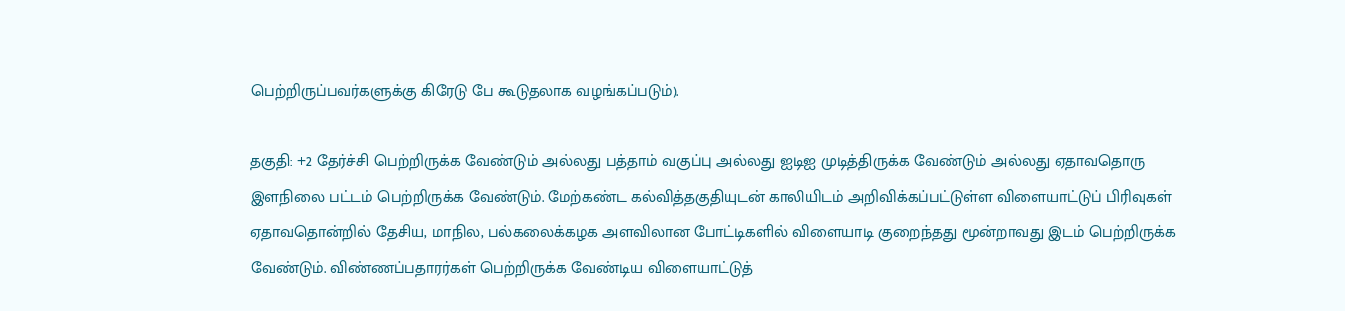பெற்றிருப்பவர்களுக்கு கிரேடு பே கூடுதலாக வழங்கப்படும்).

தகுதி: +2 தேர்ச்சி பெற்றிருக்க வேண்டும் அல்லது பத்தாம் வகுப்பு அல்லது ஐடிஐ முடித்திருக்க வேண்டும் அல்லது ஏதாவதொரு இளநிலை பட்டம் பெற்றிருக்க வேண்டும். மேற்கண்ட கல்வித்தகுதியுடன் காலியிடம் அறிவிக்கப்பட்டுள்ள விளையாட்டுப் பிரிவுகள் ஏதாவதொன்றில் தேசிய, மாநில, பல்கலைக்கழக அளவிலான போட்டிகளில் விளையாடி குறைந்தது மூன்றாவது இடம் பெற்றிருக்க வேண்டும். விண்ணப்பதாரர்கள் பெற்றிருக்க வேண்டிய விளையாட்டுத்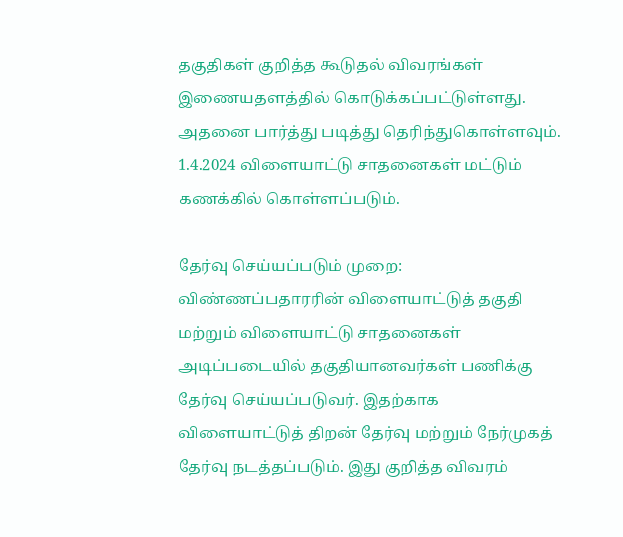தகுதிகள் குறித்த கூடுதல் விவரங்கள் இணையதளத்தில் கொடுக்கப்பட்டுள்ளது. அதனை பார்த்து படித்து தெரிந்துகொள்ளவும். 1.4.2024 விளையாட்டு சாதனைகள் மட்டும் கணக்கில் கொள்ளப்படும்.

தேர்வு செய்யப்படும் முறை: விண்ணப்பதாரரின் விளையாட்டுத் தகுதி மற்றும் விளையாட்டு சாதனைகள் அடிப்படையில் தகுதியானவர்கள் பணிக்கு தேர்வு செய்யப்படுவர். இதற்காக விளையாட்டுத் திறன் தேர்வு மற்றும் நேர்முகத் தேர்வு நடத்தப்படும். இது குறித்த விவரம்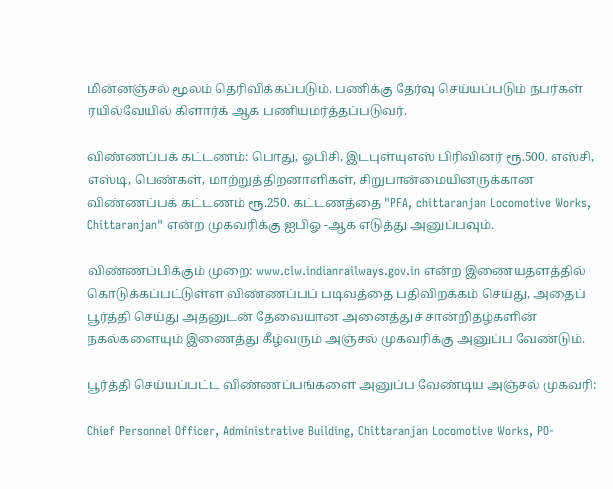மின்னஞ்சல் மூலம் தெரிவிக்கப்படும். பணிக்கு தேர்வு செய்யப்படும் நபர்கள் ரயில்வேயில் கிளார்க் ஆக பணியமர்த்தப்படுவர்.

விண்ணப்பக் கட்டணம்: பொது, ஓபிசி, இடபுள்யுஎஸ் பிரிவினர் ரூ.500. எஸ்சி, எஸ்டி, பெண்கள், மாற்றுத்திறனாளிகள், சிறுபான்மையினருக்கான விண்ணப்பக் கட்டணம் ரூ.250. கட்டணத்தை "PFA, chittaranjan Locomotive Works, Chittaranjan" என்ற முகவரிக்கு ஐபிஓ -ஆக எடுத்து அனுப்பவும்.

விண்ணப்பிக்கும் முறை: www.clw.indianrailways.gov.in என்ற இணையதளத்தில் கொடுக்கப்பட்டுள்ள விண்ணப்பப் படிவத்தை பதிவிறக்கம் செய்து, அதைப் பூர்த்தி செய்து அதனுடன் தேவையான அனைத்துச் சான்றிதழ்களின் நகல்களையும் இணைத்து கீழ்வரும் அஞ்சல் முகவரிக்கு அனுப்ப வேண்டும்.

பூர்த்தி செய்யப்பட்ட விண்ணப்பங்களை அனுப்ப வேண்டிய அஞ்சல் முகவரி:

Chief Personnel Officer, Administrative Building, Chittaranjan Locomotive Works, PO-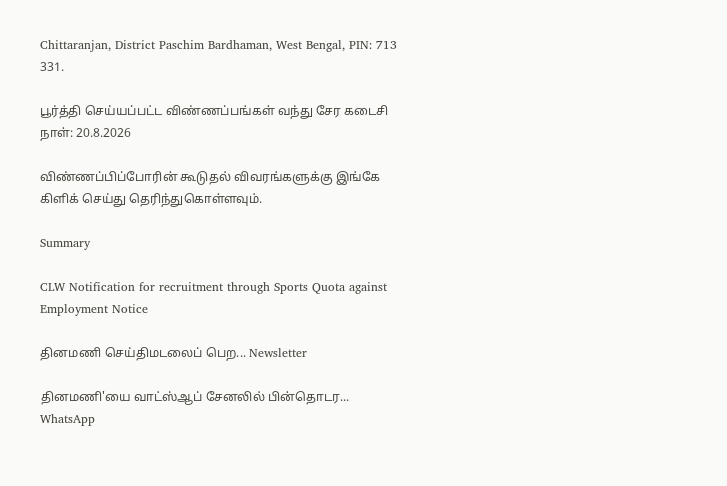Chittaranjan, District Paschim Bardhaman, West Bengal, PIN: 713 331.

பூர்த்தி செய்யப்பட்ட விண்ணப்பங்கள் வந்து சேர கடைசி நாள்: 20.8.2026

விண்ணப்பிப்போரின் கூடுதல் விவரங்களுக்கு இங்கே கிளிக் செய்து தெரிந்துகொள்ளவும்.

Summary

CLW Notification for recruitment through Sports Quota against Employment Notice

தினமணி செய்திமடலைப் பெற... Newsletter

தினமணி'யை வாட்ஸ்ஆப் சேனலில் பின்தொடர... WhatsApp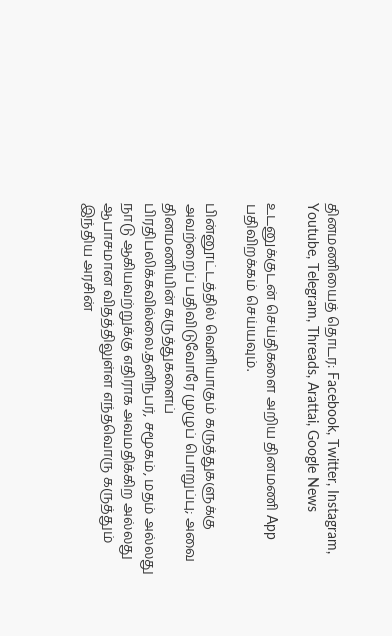தினமணியைத் தொடர: Facebook, Twitter, Instagram, Youtube, Telegram, Threads, Arattai, Google News

உடனுக்குடன் செய்திகளை அறிய தினமணி App பதிவிறக்கம் செய்யவும்.

பின்னூட்டத்தில் வெளியாகும் கருத்துகளுக்கு அவற்றைப் பதிவிடுவோரே முழுப் பொறுப்பு; அவை தினமணியின் கருத்துகளைப் பிரதிபலிக்கவில்லை.தனிநபர், சமூகம், மதம் அல்லது நாடு ஆகியவற்றுக்கு எதிராக அவமதிக்கிற அல்லது ஆபாசமான விதத்திலுள்ள எந்தவொரு கருத்தும் இந்திய அரசின்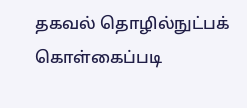தகவல் தொழில்நுட்பக் கொள்கைப்படி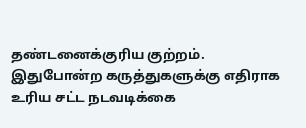தண்டனைக்குரிய குற்றம். இதுபோன்ற கருத்துகளுக்கு எதிராக உரிய சட்ட நடவடிக்கை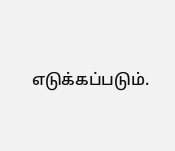எடுக்கப்படும்.